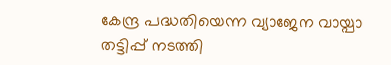കേന്ദ്ര പദ്ധതിയെന്ന വ്യാജേന വായ്പാ തട്ടിപ്പ് നടത്തി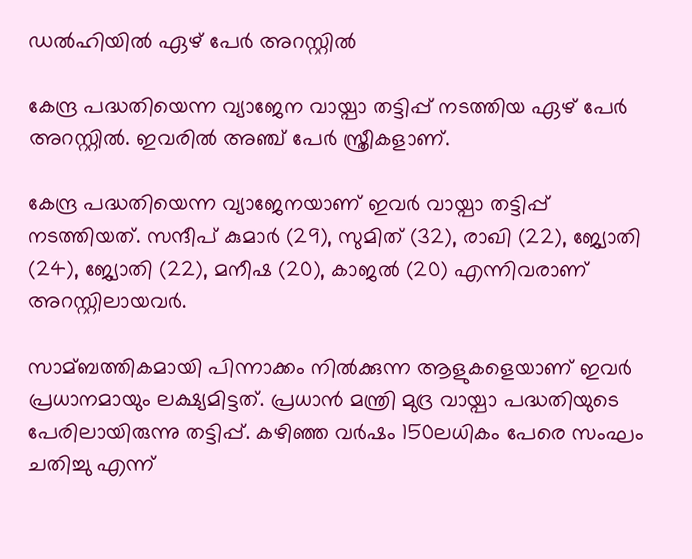ഡല്‍ഹിയില്‍ ഏഴ് പേര്‍ അറസ്റ്റില്‍

കേന്ദ്ര പദ്ധതിയെന്ന വ്യാജേന വായ്പാ തട്ടിപ്പ് നടത്തിയ ഏഴ് പേര്‍ അറസ്റ്റില്‍. ഇവരില്‍ അഞ്ച് പേര്‍ സ്ത്രീകളാണ്.

കേന്ദ്ര പദ്ധതിയെന്ന വ്യാജേനയാണ് ഇവര്‍ വായ്പാ തട്ടിപ്പ് നടത്തിയത്. സന്ദീപ് കുമാര്‍ (29), സുമിത് (32), രാഖി (22), ജ്യോതി (24), ജ്യോതി (22), മനീഷ (20), കാജല്‍ (20) എന്നിവരാണ് അറസ്റ്റിലായവര്‍.

സാമ്ബത്തികമായി പിന്നാക്കം നില്‍ക്കുന്ന ആളുകളെയാണ് ഇവര്‍ പ്രധാനമായും ലക്ഷ്യമിട്ടത്. പ്രധാന്‍ മന്ത്രി മുദ്ര വായ്പാ പദ്ധതിയുടെ പേരിലായിരുന്നു തട്ടിപ്പ്. കഴിഞ്ഞ വര്‍ഷം 150ലധികം പേരെ സംഘം ചതിച്ചു എന്ന്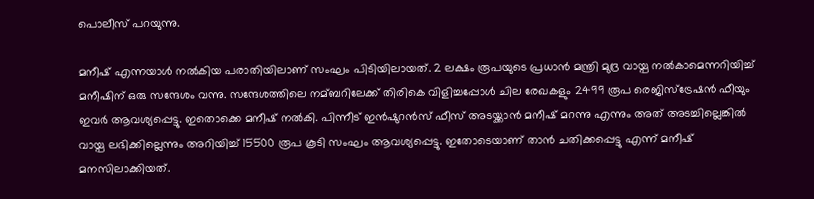പൊലീസ് പറയുന്നു.

മനീഷ് എന്നയാള്‍ നല്‍കിയ പരാതിയിലാണ് സംഘം പിടിയിലായത്. 2 ലക്ഷം രൂപയുടെ പ്രധാന്‍ മന്ത്രി മുദ്ര വായ്പ നല്‍കാമെന്നറിയിച്ച്‌ മനീഷിന് ഒരു സന്ദേശം വന്നു. സന്ദേശത്തിലെ നമ്ബറിലേക്ക് തിരികെ വിളിച്ചപ്പോള്‍ ചില രേഖകളും 2499 രൂപ രെജിസ്ട്രേഷന്‍ ഫീയും ഇവര്‍ ആവശ്യപ്പെട്ടു. ഇതൊക്കെ മനീഷ് നല്‍കി. പിന്നീട് ഇന്‍ഷുറന്‍സ് ഫീസ് അടയ്ക്കാന്‍ മനീഷ് മറന്നു എന്നും അത് അടച്ചില്ലെങ്കില്‍ വായ്പ ലഭിക്കില്ലെന്നും അറിയിച്ച്‌ 15500 രൂപ കൂടി സംഘം ആവശ്യപ്പെട്ടു. ഇതോടെയാണ് താന്‍ ചതിക്കപ്പെട്ടു എന്ന് മനീഷ് മനസിലാക്കിയത്.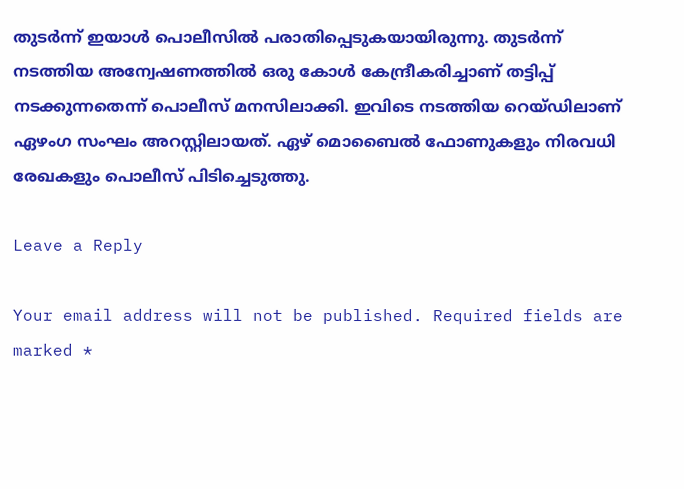തുടര്‍ന്ന് ഇയാള്‍ പൊലീസില്‍ പരാതിപ്പെടുകയായിരുന്നു. തുടര്‍ന്ന് നടത്തിയ അന്വേഷണത്തില്‍ ഒരു കോള്‍ കേന്ദ്രീകരിച്ചാണ് തട്ടിപ്പ് നടക്കുന്നതെന്ന് പൊലീസ് മനസിലാക്കി. ഇവിടെ നടത്തിയ റെയ്ഡിലാണ് ഏഴംഗ സംഘം അറസ്റ്റിലായത്. ഏഴ് മൊബൈല്‍ ഫോണുകളും നിരവധി രേഖകളും പൊലീസ് പിടിച്ചെടുത്തു.

Leave a Reply

Your email address will not be published. Required fields are marked *